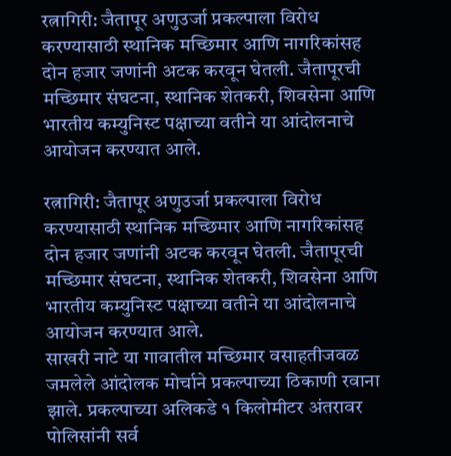रत्नागिरी: जैतापूर अणुउर्जा प्रकल्पाला विरोध करण्यासाठी स्थानिक मच्छिमार आणि नागरिकांसह दोन हजार जणांनी अटक करवून घेतली. जैतापूरची मच्छिमार संघटना, स्थानिक शेतकरी, शिवसेना आणि भारतीय कम्युनिस्ट पक्षाच्या वतीने या आंदोलनाचे आयोजन करण्यात आले.

रत्नागिरी: जैतापूर अणुउर्जा प्रकल्पाला विरोध करण्यासाठी स्थानिक मच्छिमार आणि नागरिकांसह दोन हजार जणांनी अटक करवून घेतली. जैतापूरची मच्छिमार संघटना, स्थानिक शेतकरी, शिवसेना आणि भारतीय कम्युनिस्ट पक्षाच्या वतीने या आंदोलनाचे आयोजन करण्यात आले.
साखरी नाटे या गावातील मच्छिमार वसाहतीजवळ जमलेले आंदोलक मोर्चाने प्रकल्पाच्या ठिकाणी रवाना झाले. प्रकल्पाच्या अलिकडे १ किलोमीटर अंतरावर पोलिसांनी सर्व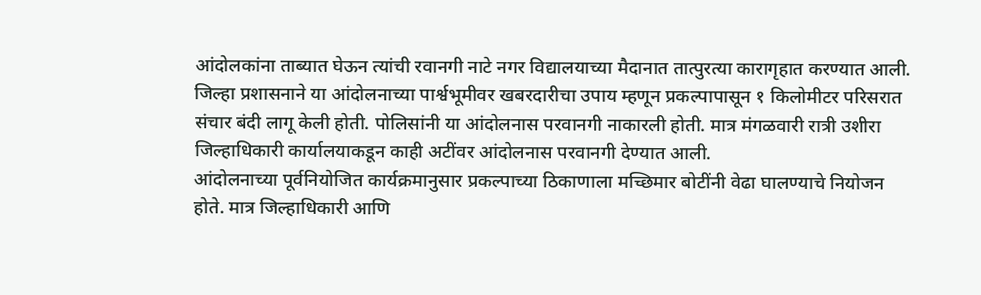आंदोलकांना ताब्यात घेऊन त्यांची रवानगी नाटे नगर विद्यालयाच्या मैदानात तात्पुरत्या कारागृहात करण्यात आली.
जिल्हा प्रशासनाने या आंदोलनाच्या पार्श्वभूमीवर खबरदारीचा उपाय म्हणून प्रकल्पापासून १ किलोमीटर परिसरात संचार बंदी लागू केली होती. पोलिसांनी या आंदोलनास परवानगी नाकारली होती. मात्र मंगळवारी रात्री उशीरा जिल्हाधिकारी कार्यालयाकडून काही अटींवर आंदोलनास परवानगी देण्यात आली.
आंदोलनाच्या पूर्वनियोजित कार्यक्रमानुसार प्रकल्पाच्या ठिकाणाला मच्छिमार बोटींनी वेढा घालण्याचे नियोजन होते. मात्र जिल्हाधिकारी आणि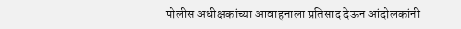पोलीस अधीक्षकांच्या आवाहनाला प्रतिसाद देऊन आंदोलकांनी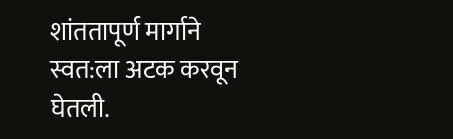शांततापूर्ण मार्गाने स्वत:ला अटक करवून घेतली.